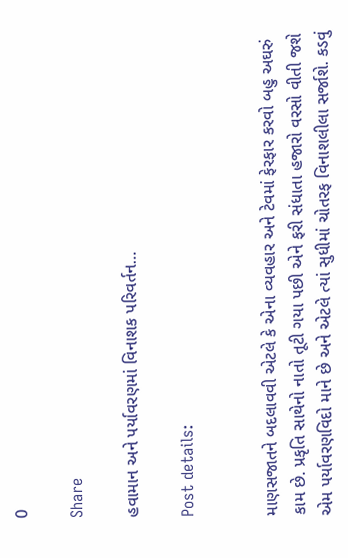0

Share

હવામાન અને પર્યાવરણમાં વિનાશક પરિવર્તન…

Post details:


માણસજાતને બદલાવવી એટલે કે એના વ્યવહાર અને ટેવમાં ફેરફાર કરવો બહુ અઘરું કામ છે. પ્રકૃતિ સાથેનો નાતો તૂટી ગયા પછી એને ફરી સંધાતા હજારો વરસો વીતી જશે એમ પર્યાવરણવિદો માને છે અને એટલે ત્યાં સુધીમાં ચોતરફ વિનાશલીલા સર્જાશે. કડવું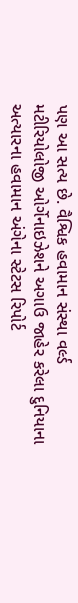પણ આ સત્ય છે. વૈશ્વિક હવામાન સંસ્થા વર્લ્ડ મટીરિયોલોજી ઓર્ગેનાઇઝેશને અગાઉ જાહેર કરેલા દુનિયાના અત્યારના હવામાન અંગેના સ્ટેટસ રિપોર્ટ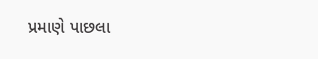પ્રમાણે પાછલા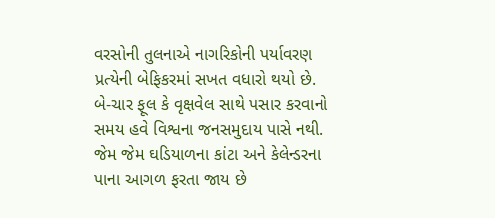વરસોની તુલનાએ નાગરિકોની પર્યાવરણ પ્રત્યેની બેફિકરમાં સખત વધારો થયો છે. બે-ચાર ફૂલ કે વૃક્ષવેલ સાથે પસાર કરવાનો સમય હવે વિશ્વના જનસમુદાય પાસે નથી. જેમ જેમ ઘડિયાળના કાંટા અને કેલેન્ડરના પાના આગળ ફરતા જાય છે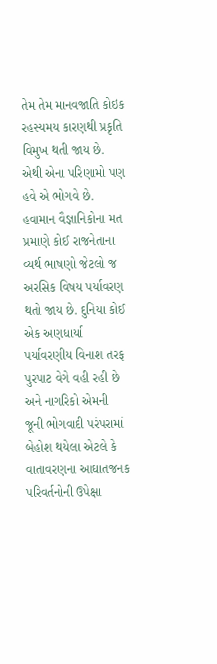તેમ તેમ માનવજાતિ કોઇક રહસ્યમય કારણથી પ્રકૃતિ વિમુખ થતી જાય છે. એથી એના પરિણામો પણ હવે એ ભોગવે છે. હવામાન વૈજ્ઞાનિકોના મત પ્રમાણે કોઈ રાજનેતાના વ્યર્થ ભાષણો જેટલો જ અરસિક વિષય પર્યાવરણ થતો જાય છે. દુનિયા કોઈ એક અણધાર્યા પર્યાવરણીય વિનાશ તરફ પુરપાટ વેગે વહી રહી છે અને નાગરિકો એમની જૂની ભોગવાદી પરંપરામાં બેહોશ થયેલા એટલે કે વાતાવરણના આઘાતજનક પરિવર્તનોની ઉપેક્ષા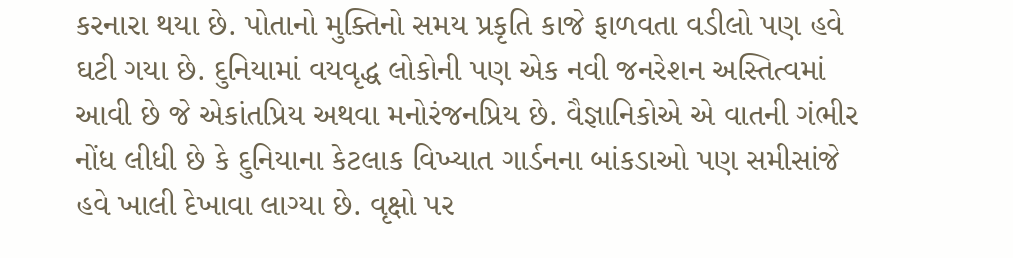કરનારા થયા છે. પોતાનો મુક્તિનો સમય પ્રકૃતિ કાજે ફાળવતા વડીલો પણ હવે ઘટી ગયા છે. દુનિયામાં વયવૃદ્ધ લોકોની પણ એક નવી જનરેશન અસ્તિત્વમાં આવી છે જે એકાંતપ્રિય અથવા મનોરંજનપ્રિય છે. વૈજ્ઞાનિકોએ એ વાતની ગંભીર નોંધ લીધી છે કે દુનિયાના કેટલાક વિખ્યાત ગાર્ડનના બાંકડાઓ પણ સમીસાંજે હવે ખાલી દેખાવા લાગ્યા છે. વૃક્ષો પર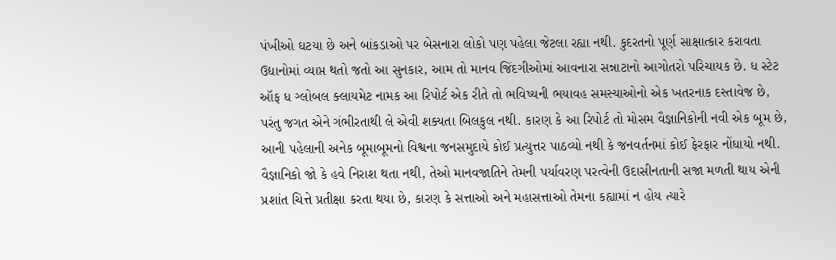પંખીઓ ઘટયા છે અને બાંકડાઓ પર બેસનારા લોકો પણ પહેલા જેટલા રહ્યા નથી. કુદરતનો પૂર્ણ સાક્ષાત્કાર કરાવતા ઉદ્યાનોમાં વ્યાપ્ત થતો જતો આ સુનકાર, આમ તો માનવ જિંદગીઓમાં આવનારા સન્નાટાનો આગોતરો પરિચાયક છે. ધ સ્ટેટ ઑફ ધ ગ્લોબલ ક્લાયમેટ નામક આ રિપોર્ટ એક રીતે તો ભવિષ્યની ભયાવહ સમસ્યાઓનો એક ખતરનાક દસ્તાવેજ છે, પરંતુ જગત એને ગંભીરતાથી લે એવી શક્યતા બિલકુલ નથી. કારણ કે આ રિપોર્ટ તો મોસમ વૈજ્ઞાનિકોની નવી એક બૂમ છે, આની પહેલાની અનેક બૂમાબૂમનો વિશ્વના જનસમુદાયે કોઈ પ્રત્યુત્તર પાઠવ્યો નથી કે જનવર્તનમાં કોઈ ફેરફાર નોંધાયો નથી. વૈજ્ઞાનિકો જો કે હવે નિરાશ થતા નથી, તેઓ માનવજાતિને તેમની પર્યાવરણ પરત્વેની ઉદાસીનતાની સજા મળતી થાય એની પ્રશાંત ચિત્તે પ્રતીક્ષા કરતા થયા છે, કારણ કે સત્તાઓ અને મહાસત્તાઓ તેમના કહ્યામાં ન હોય ત્યારે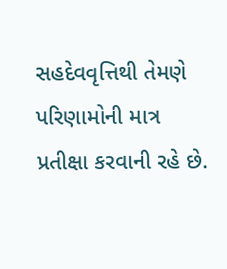સહદેવવૃત્તિથી તેમણે પરિણામોની માત્ર પ્રતીક્ષા કરવાની રહે છે.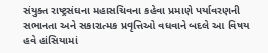સંયુક્ત રાષ્ટ્રસંઘના મહાસચિવના કહેવા પ્રમાણે પર્યાવરણની સભાનતા અને સકારાત્મક પ્રવૃત્તિઓ વધવાને બદલે આ વિષય હવે હાંસિયામાં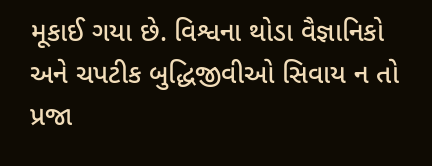મૂકાઈ ગયા છે. વિશ્વના થોડા વૈજ્ઞાનિકો અને ચપટીક બુદ્ધિજીવીઓ સિવાય ન તો પ્રજા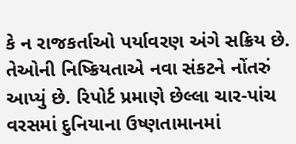કે ન રાજકર્તાઓ પર્યાવરણ અંગે સક્રિય છે. તેઓની નિષ્ક્રિયતાએ નવા સંકટને નોંતરું આપ્યું છે. રિપોર્ટ પ્રમાણે છેલ્લા ચાર-પાંચ વરસમાં દુનિયાના ઉષ્ણતામાનમાં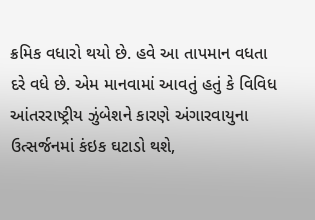ક્રમિક વધારો થયો છે. હવે આ તાપમાન વધતા દરે વધે છે. એમ માનવામાં આવતું હતું કે વિવિધ આંતરરાષ્ટ્રીય ઝુંબેશને કારણે અંગારવાયુના ઉત્સર્જનમાં કંઇક ઘટાડો થશે,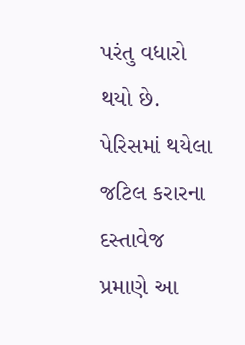પરંતુ વધારો થયો છે. પેરિસમાં થયેલા જટિલ કરારના દસ્તાવેજ પ્રમાણે આ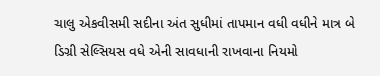ચાલુ એકવીસમી સદીના અંત સુધીમાં તાપમાન વધી વધીને માત્ર બે ડિગ્રી સેલ્સિયસ વધે એની સાવધાની રાખવાના નિયમો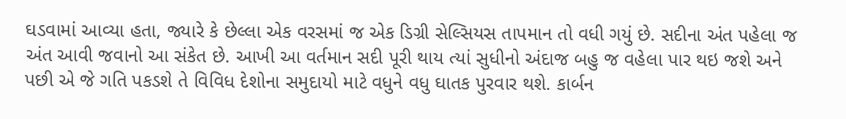ઘડવામાં આવ્યા હતા, જ્યારે કે છેલ્લા એક વરસમાં જ એક ડિગ્રી સેલ્સિયસ તાપમાન તો વધી ગયું છે. સદીના અંત પહેલા જ અંત આવી જવાનો આ સંકેત છે. આખી આ વર્તમાન સદી પૂરી થાય ત્યાં સુધીનો અંદાજ બહુ જ વહેલા પાર થઇ જશે અને પછી એ જે ગતિ પકડશે તે વિવિધ દેશોના સમુદાયો માટે વધુને વધુ ઘાતક પુરવાર થશે. કાર્બન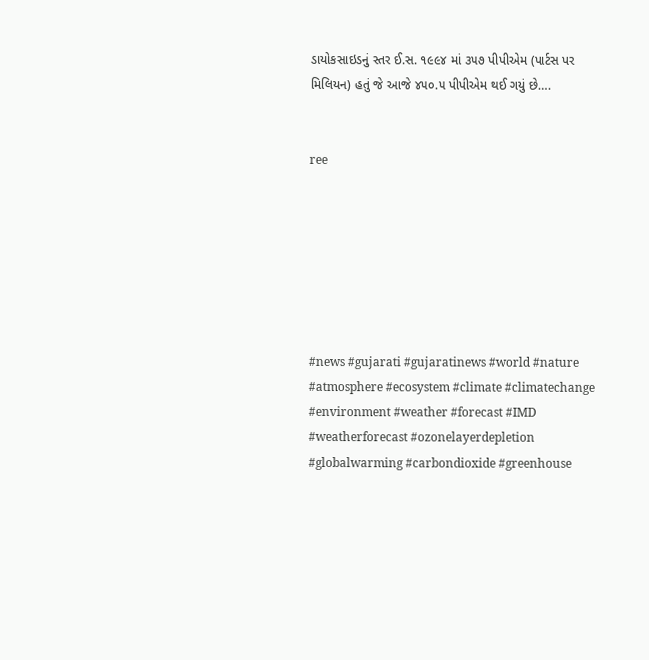ડાયોકસાઇડનું સ્તર ઈ.સ. ૧૯૯૪ માં ૩૫૭ પીપીએમ (પાર્ટસ પર મિલિયન) હતું જે આજે ૪૫૦.૫ પીપીએમ થઈ ગયું છે….


ree







#news #gujarati #gujaratinews #world #nature #atmosphere #ecosystem #climate #climatechange #environment #weather #forecast #IMD #weatherforecast #ozonelayerdepletion #globalwarming #carbondioxide #greenhouse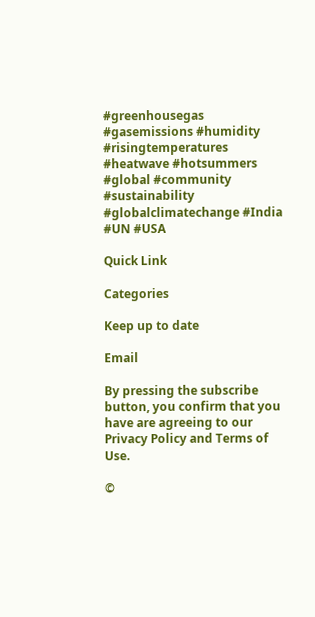#greenhousegas #gasemissions #humidity #risingtemperatures #heatwave #hotsummers #global #community #sustainability #globalclimatechange #India #UN #USA

Quick Link

Categories

Keep up to date

Email

By pressing the subscribe button, you confirm that you have are agreeing to our Privacy Policy and Terms of Use.

©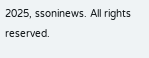2025, ssoninews. All rights reserved.